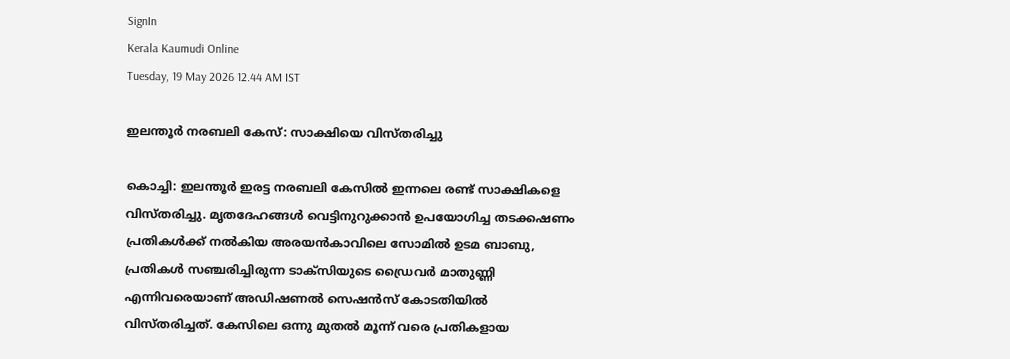SignIn
Kerala Kaumudi Online
Tuesday, 19 May 2026 12.44 AM IST

ഇലന്തൂർ നരബലി കേസ്: സാക്ഷിയെ വിസ്തരിച്ചു

കൊച്ചി: ഇലന്തൂർ ഇരട്ട നരബലി കേസിൽ ഇന്നലെ രണ്ട്‌ സാക്ഷികളെ വിസ്‌തരിച്ചു. മൃതദേഹങ്ങൾ വെട്ടിനുറുക്കാൻ ഉപയോഗിച്ച തടക്കഷണം പ്രതികൾക്ക്‌ നൽകിയ അരയൻകാവിലെ സോമിൽ ഉടമ ബാബു, പ്രതികൾ സഞ്ചരിച്ചിരുന്ന ടാക്സിയുടെ ഡ്രൈവർ മാതുണ്ണി എന്നിവരെയാണ് അഡിഷണൽ സെഷൻസ്‌ കോടതിയിൽ വിസ്‌തരിച്ചത്‌. കേസിലെ ഒന്നു മുതൽ മൂന്ന്‌ വരെ പ്രതികളായ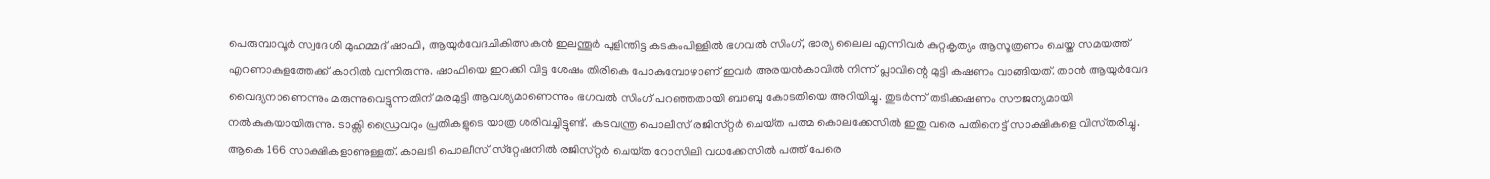പെരുമ്പാവൂർ സ്വദേശി മുഹമ്മദ്‌ ഷാഫി, ആയുർവേദചികിത്സകൻ ഇലന്തൂർ പുളിന്തിട്ട കടകംപിള്ളിൽ ഭഗവൽ സിംഗ്, ഭാര്യ ലൈല എന്നിവർ കുറ്റകൃത്യം ആസൂത്രണം ചെയ്ത സമയത്ത് എറണാകുളത്തേക്ക് കാറിൽ വന്നിരുന്നു. ഷാഫിയെ ഇറക്കി വിട്ട ശേഷം തിരികെ പോകുമ്പോഴാണ് ഇവർ അരയൻകാവിൽ നിന്ന്‌ പ്ലാവിന്റെ മുട്ടി കഷണം വാങ്ങിയത്‌. താൻ ആയുർവേദ വൈദ്യനാണെന്നും മരുന്നുവെട്ടുന്നതിന്‌ മരമുട്ടി ആവശ്യമാണെന്നും ഭഗവൽ സിംഗ് പറഞ്ഞതായി ബാബു കോടതിയെ അറിയിച്ചു. തുടർന്ന്‌ തടിക്കഷണം സ‍ൗജന്യമായി നൽകുകയായിരുന്നു. ടാക്സി ഡ്രൈവറും പ്രതികളുടെ യാത്ര ശരിവച്ചിട്ടുണ്ട്. കടവന്ത്ര പൊലീസ്‌ രജിസ്‌റ്റർ ചെയ്‌ത പത്മ കൊലക്കേസിൽ ഇതു വരെ പതിനെട്ട്‌ സാക്ഷികളെ വിസ്‌തരിച്ചു. ആകെ 166 സാക്ഷികളാണുള്ളത്‌. കാലടി പൊലീസ്‌ സ്‌റ്റേഷനിൽ രജിസ്‌റ്റർ ചെയ്‌ത റോസിലി വധക്കേസിൽ പത്ത്‌ പേരെ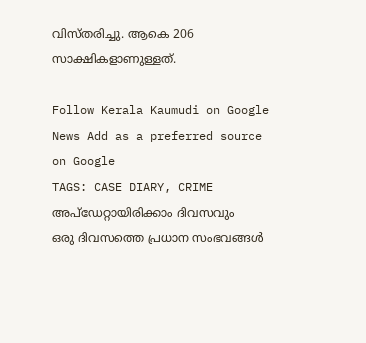വിസ്‌തരിച്ചു. ആകെ 206 സാക്ഷികളാണുള്ളത്‌.

Follow Kerala Kaumudi on Google News Add as a preferred source on Google
TAGS: CASE DIARY, CRIME
അപ്ഡേറ്റായിരിക്കാം ദിവസവും
ഒരു ദിവസത്തെ പ്രധാന സംഭവങ്ങൾ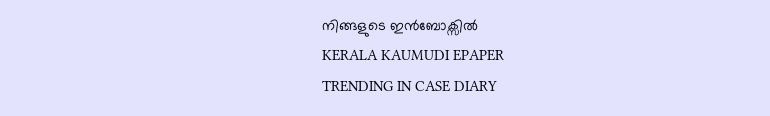നിങ്ങളുടെ ഇൻബോക്സിൽ
KERALA KAUMUDI EPAPER
TRENDING IN CASE DIARY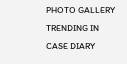PHOTO GALLERY
TRENDING IN CASE DIARY